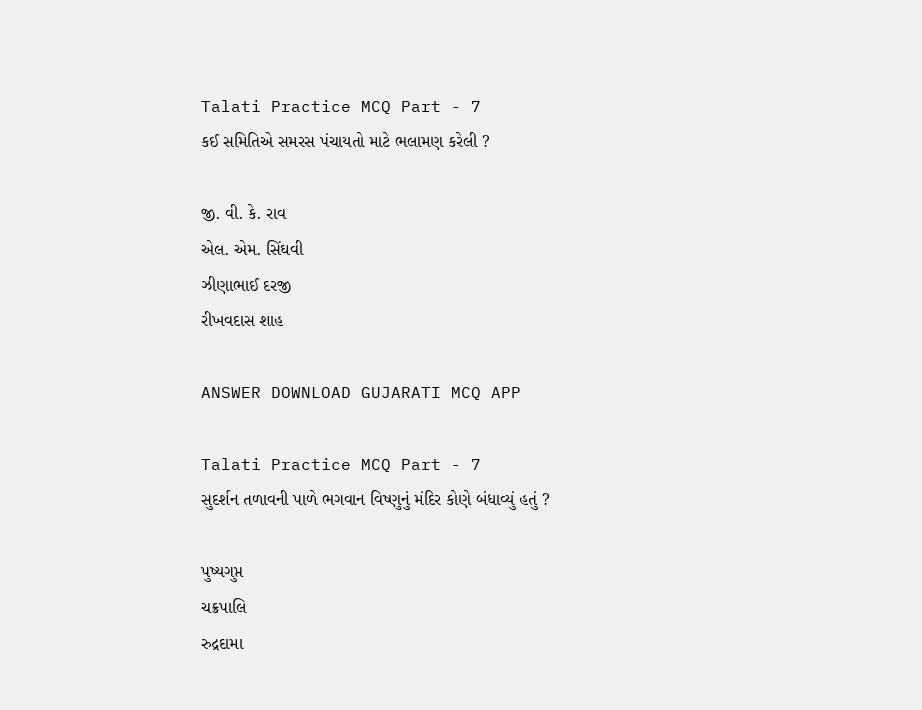Talati Practice MCQ Part - 7
કઈ સમિતિએ સમરસ પંચાયતો માટે ભલામણ કરેલી ?

જી. વી. કે. રાવ
એલ. એમ. સિંઘવી
ઝીણાભાઈ દરજી
રીખવદાસ શાહ

ANSWER DOWNLOAD GUJARATI MCQ APP

Talati Practice MCQ Part - 7
સુદર્શન તળાવની પાળે ભગવાન વિષ્ણુનું મંદિર કોણે બંધાવ્યું હતું ?

પુષ્યગુપ્ત
ચક્રપાલિ
રુદ્રદામા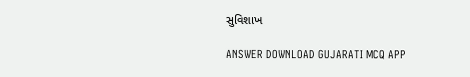સુવિશાખ

ANSWER DOWNLOAD GUJARATI MCQ APP